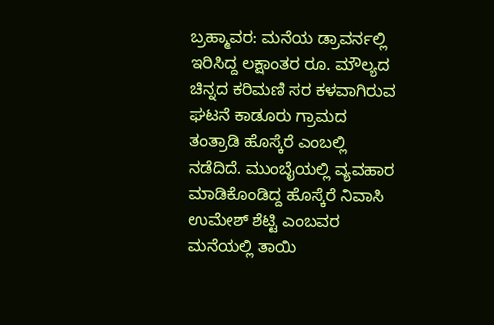ಬ್ರಹ್ಮಾವರ: ಮನೆಯ ಡ್ರಾವರ್ನಲ್ಲಿ ಇರಿಸಿದ್ದ ಲಕ್ಷಾಂತರ ರೂ. ಮೌಲ್ಯದ ಚಿನ್ನದ ಕರಿಮಣಿ ಸರ ಕಳವಾಗಿರುವ ಘಟನೆ ಕಾಡೂರು ಗ್ರಾಮದ ತಂತ್ರಾಡಿ ಹೊಸ್ಕೆರೆ ಎಂಬಲ್ಲಿ ನಡೆದಿದೆ. ಮುಂಬೈಯಲ್ಲಿ ವ್ಯವಹಾರ ಮಾಡಿಕೊಂಡಿದ್ದ ಹೊಸ್ಕೆರೆ ನಿವಾಸಿ ಉಮೇಶ್ ಶೆಟ್ಟಿ ಎಂಬವರ ಮನೆಯಲ್ಲಿ ತಾಯಿ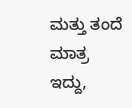ಮತ್ತು ತಂದೆ ಮಾತ್ರ ಇದ್ದು,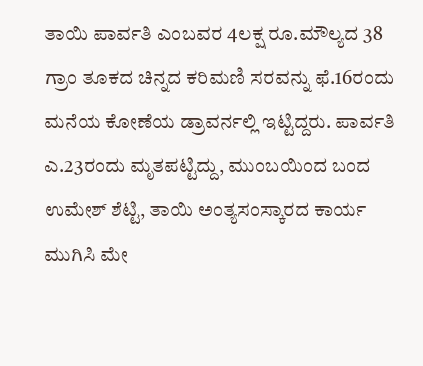ತಾಯಿ ಪಾರ್ವತಿ ಎಂಬವರ 4ಲಕ್ಷ ರೂ.ಮೌಲ್ಯದ 38 ಗ್ರಾಂ ತೂಕದ ಚಿನ್ನದ ಕರಿಮಣಿ ಸರವನ್ನು ಫೆ.16ರಂದು ಮನೆಯ ಕೋಣೆಯ ಡ್ರಾವರ್ನಲ್ಲಿ ಇಟ್ಟಿದ್ದರು. ಪಾರ್ವತಿ ಎ.23ರಂದು ಮೃತಪಟ್ಟಿದ್ದು, ಮುಂಬಯಿಂದ ಬಂದ ಉಮೇಶ್ ಶೆಟ್ಟಿ, ತಾಯಿ ಅಂತ್ಯಸಂಸ್ಕಾರದ ಕಾರ್ಯ ಮುಗಿಸಿ ಮೇ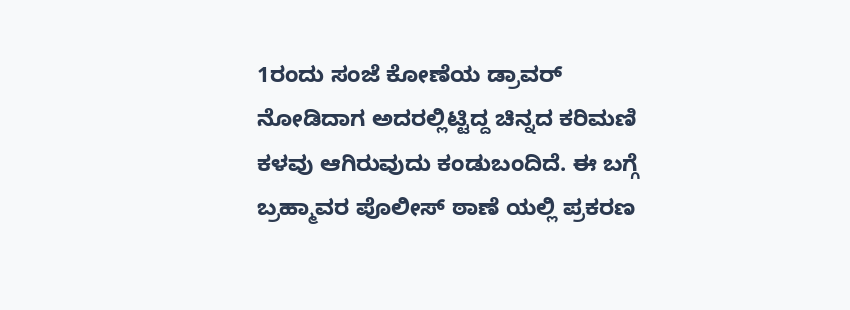1ರಂದು ಸಂಜೆ ಕೋಣೆಯ ಡ್ರಾವರ್ ನೋಡಿದಾಗ ಅದರಲ್ಲಿಟ್ಟಿದ್ದ ಚಿನ್ನದ ಕರಿಮಣಿ ಕಳವು ಆಗಿರುವುದು ಕಂಡುಬಂದಿದೆ. ಈ ಬಗ್ಗೆ ಬ್ರಹ್ಮಾವರ ಪೊಲೀಸ್ ಠಾಣೆ ಯಲ್ಲಿ ಪ್ರಕರಣ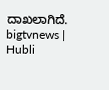ದಾಖಲಾಗಿದೆ.
bigtvnews | Hubli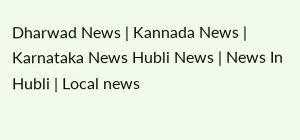Dharwad News | Kannada News | Karnataka News Hubli News | News In Hubli | Local news